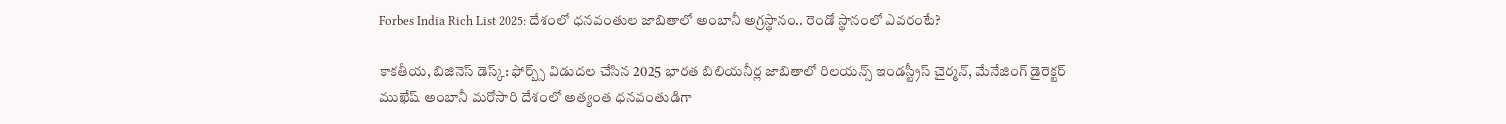Forbes India Rich List 2025: దేశంలో ధనవంతుల జాబితాలో అంబానీ అగ్రస్థానం.. రెండో స్థానంలో ఎవరంటే?

కాకతీయ, బిజినెస్ డెస్క్: ఫోర్బ్స్ విడుదల చేసిన 2025 భారత బిలియనీర్ల జాబితాలో రిలయన్స్ ఇండస్ట్రీస్ చైర్మన్, మేనేజింగ్ డైరెక్టర్ ముఖేష్ అంబానీ మరోసారి దేశంలో అత్యంత ధనవంతుడిగా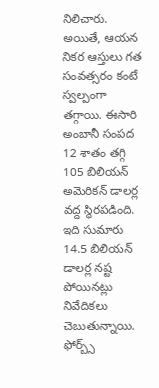నిలిచారు. అయితే, ఆయన నికర ఆస్తులు గత సంవత్సరం కంటే స్వల్పంగా తగ్గాయి. ఈసారి అంబానీ సంపద 12 శాతం తగ్గి 105 బిలియన్ అమెరికన్ డాలర్ల వద్ద స్థిరపడింది. ఇది సుమారు 14.5 బిలియన్ డాలర్ల నష్ట పోయినట్లు నివేదికలు చెబుతున్నాయి. ఫోర్బ్స్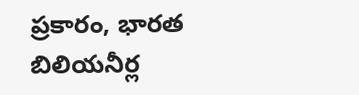ప్రకారం, భారత బిలియనీర్ల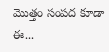మొత్తం సంపద కూడా ఈ...